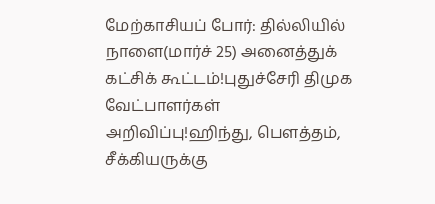மேற்காசியப் போர்: தில்லியில் நாளை(மார்ச் 25) அனைத்துக் கட்சிக் கூட்டம்!புதுச்சேரி திமுக வேட்பாளர்கள் அறிவிப்பு!ஹிந்து, பெளத்தம், சீக்கியருக்கு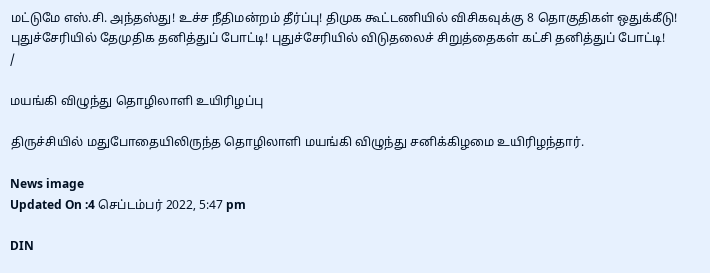மட்டுமே எஸ்.சி. அந்தஸ்து! உச்ச நீதிமன்றம் தீர்ப்பு! திமுக கூட்டணியில் விசிகவுக்கு 8 தொகுதிகள் ஒதுக்கீடு! புதுச்சேரியில் தேமுதிக தனித்துப் போட்டி! புதுச்சேரியில் விடுதலைச் சிறுத்தைகள் கட்சி தனித்துப் போட்டி!
/

மயங்கி விழுந்து தொழிலாளி உயிரிழப்பு

திருச்சியில் மதுபோதையிலிருந்த தொழிலாளி மயங்கி விழுந்து சனிக்கிழமை உயிரிழந்தார்.

News image
Updated On :4 செப்டம்பர் 2022, 5:47 pm

DIN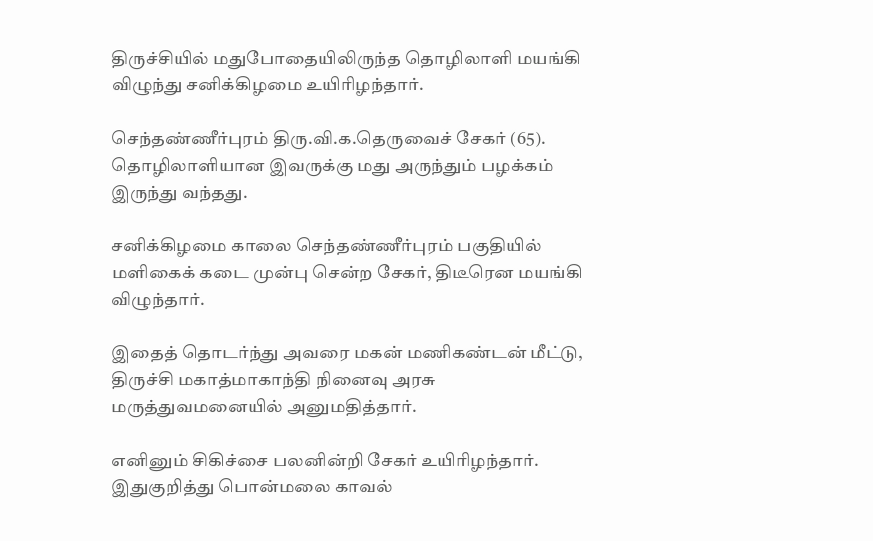திருச்சியில் மதுபோதையிலிருந்த தொழிலாளி மயங்கி விழுந்து சனிக்கிழமை உயிரிழந்தார்.

செந்தண்ணீர்புரம் திரு.வி.க.தெருவைச் சேகர் (65). தொழிலாளியான இவருக்கு மது அருந்தும் பழக்கம் இருந்து வந்தது.

சனிக்கிழமை காலை செந்தண்ணீர்புரம் பகுதியில் மளிகைக் கடை முன்பு சென்ற சேகர், திடீரென மயங்கி விழுந்தார்.

இதைத் தொடர்ந்து அவரை மகன் மணிகண்டன் மீட்டு, திருச்சி மகாத்மாகாந்தி நினைவு அரசு மருத்துவமனையில் அனுமதித்தார்.

எனினும் சிகிச்சை பலனின்றி சேகர் உயிரிழந்தார். இதுகுறித்து பொன்மலை காவல்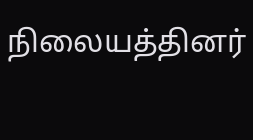நிலையத்தினர்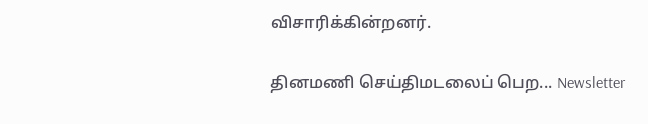விசாரிக்கின்றனர்.

தினமணி செய்திமடலைப் பெற... Newsletter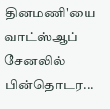தினமணி'யை வாட்ஸ்ஆப் சேனலில் பின்தொடர...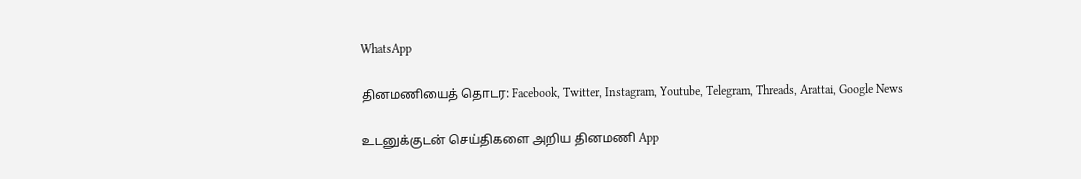WhatsApp

தினமணியைத் தொடர: Facebook, Twitter, Instagram, Youtube, Telegram, Threads, Arattai, Google News

உடனுக்குடன் செய்திகளை அறிய தினமணி App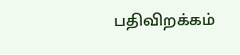பதிவிறக்கம்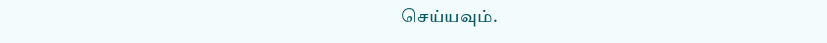செய்யவும்.